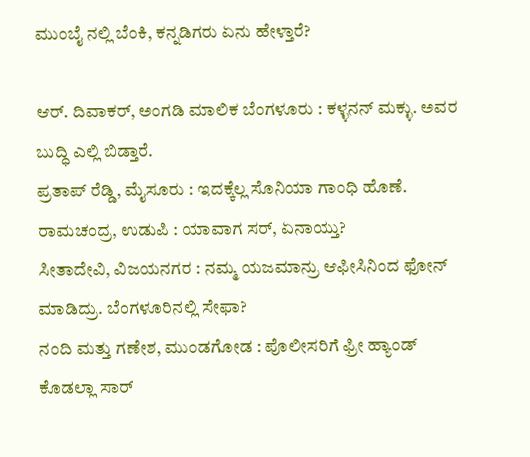ಮುಂಬೈ ನಲ್ಲಿ ಬೆಂಕಿ, ಕನ್ನಡಿಗರು ಏನು ಹೇಳ್ತಾರೆ?

ಆರ್. ದಿವಾಕರ್, ಅಂಗಡಿ ಮಾಲಿಕ ಬೆಂಗಳೂರು : ಕಳ್ಳನನ್ ಮಕ್ಳು. ಅವರ ಬುದ್ಧಿ ಎಲ್ಲಿ ಬಿಡ್ತಾರೆ.
ಪ್ರತಾಪ್ ರೆಡ್ಡಿ, ಮೈಸೂರು : ಇದಕ್ಕೆಲ್ಲ ಸೊನಿಯಾ ಗಾಂಧಿ ಹೊಣೆ.
ರಾಮಚಂದ್ರ, ಉಡುಪಿ : ಯಾವಾಗ ಸರ್, ಏನಾಯ್ತು?
ಸೀತಾದೇವಿ, ವಿಜಯನಗರ : ನಮ್ಮ ಯಜಮಾನ್ರು ಆಫೀಸಿನಿಂದ ಫೋನ್ ಮಾಡಿದ್ರು. ಬೆಂಗಳೂರಿನಲ್ಲಿ ಸೇಫಾ?
ನಂದಿ ಮತ್ತು ಗಣೇಶ, ಮುಂಡಗೋಡ : ಪೊಲೀಸರಿಗೆ ಫ್ರೀ ಹ್ಯಾಂಡ್ ಕೊಡಲ್ಲಾ ಸಾರ್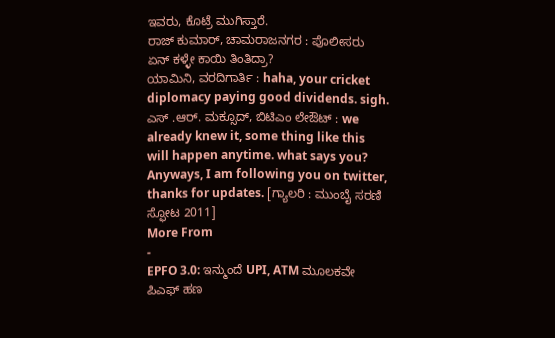ಇವರು, ಕೊಟ್ರೆ ಮುಗಿಸ್ತಾರೆ.
ರಾಜ್ ಕುಮಾರ್, ಚಾಮರಾಜನಗರ : ಪೊಲೀಸರು ಏನ್ ಕಳ್ಳೇ ಕಾಯಿ ತಿಂತಿದ್ರಾ?
ಯಾಮಿನಿ, ವರದಿಗಾರ್ತಿ : haha, your cricket diplomacy paying good dividends. sigh.
ಎಸ್ .ಆರ್. ಮಕ್ಸೂದ್, ಬಿಟಿಎಂ ಲೇಔಟ್ : we already knew it, some thing like this will happen anytime. what says you? Anyways, I am following you on twitter, thanks for updates. [ಗ್ಯಾಲರಿ : ಮುಂಬೈ ಸರಣಿ ಸ್ಫೋಟ 2011]
More From
-
EPFO 3.0: ಇನ್ಮುಂದೆ UPI, ATM ಮೂಲಕವೇ ಪಿಎಫ್ ಹಣ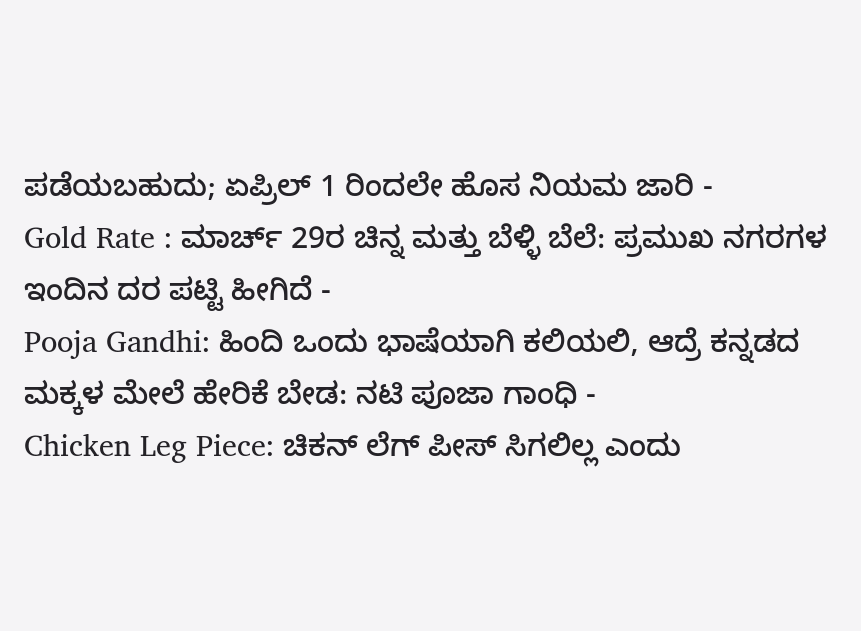ಪಡೆಯಬಹುದು; ಏಪ್ರಿಲ್ 1 ರಿಂದಲೇ ಹೊಸ ನಿಯಮ ಜಾರಿ -
Gold Rate : ಮಾರ್ಚ್ 29ರ ಚಿನ್ನ ಮತ್ತು ಬೆಳ್ಳಿ ಬೆಲೆ: ಪ್ರಮುಖ ನಗರಗಳ ಇಂದಿನ ದರ ಪಟ್ಟಿ ಹೀಗಿದೆ -
Pooja Gandhi: ಹಿಂದಿ ಒಂದು ಭಾಷೆಯಾಗಿ ಕಲಿಯಲಿ, ಆದ್ರೆ ಕನ್ನಡದ ಮಕ್ಕಳ ಮೇಲೆ ಹೇರಿಕೆ ಬೇಡ: ನಟಿ ಪೂಜಾ ಗಾಂಧಿ -
Chicken Leg Piece: ಚಿಕನ್ ಲೆಗ್ ಪೀಸ್ ಸಿಗಲಿಲ್ಲ ಎಂದು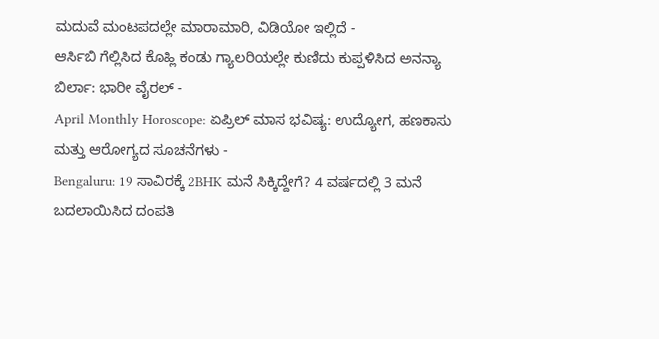ಮದುವೆ ಮಂಟಪದಲ್ಲೇ ಮಾರಾಮಾರಿ, ವಿಡಿಯೋ ಇಲ್ಲಿದೆ -
ಆರ್ಸಿಬಿ ಗೆಲ್ಲಿಸಿದ ಕೊಹ್ಲಿ ಕಂಡು ಗ್ಯಾಲರಿಯಲ್ಲೇ ಕುಣಿದು ಕುಪ್ಪಳಿಸಿದ ಅನನ್ಯಾ ಬಿರ್ಲಾ: ಭಾರೀ ವೈರಲ್ -
April Monthly Horoscope: ಏಪ್ರಿಲ್ ಮಾಸ ಭವಿಷ್ಯ: ಉದ್ಯೋಗ, ಹಣಕಾಸು ಮತ್ತು ಆರೋಗ್ಯದ ಸೂಚನೆಗಳು -
Bengaluru: 19 ಸಾವಿರಕ್ಕೆ 2BHK ಮನೆ ಸಿಕ್ಕಿದ್ದೇಗೆ? 4 ವರ್ಷದಲ್ಲಿ 3 ಮನೆ ಬದಲಾಯಿಸಿದ ದಂಪತಿ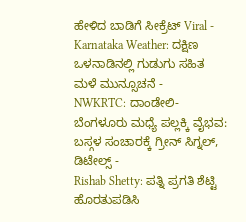ಹೇಳಿದ ಬಾಡಿಗೆ ಸೀಕ್ರೆಟ್ Viral -
Karnataka Weather: ದಕ್ಷಿಣ ಒಳನಾಡಿನಲ್ಲಿ ಗುಡುಗು ಸಹಿತ ಮಳೆ ಮುನ್ಸೂಚನೆ -
NWKRTC: ದಾಂಡೇಲಿ-ಬೆಂಗಳೂರು ಮಧ್ಯೆ ಪಲ್ಲಕ್ಕಿ ವೈಭವ: ಬಸ್ಗಳ ಸಂಚಾರಕ್ಕೆ ಗ್ರೀನ್ ಸಿಗ್ನಲ್, ಡಿಟೇಲ್ಸ್ -
Rishab Shetty: ಪತ್ನಿ ಪ್ರಗತಿ ಶೆಟ್ಟಿ ಹೊರತುಪಡಿಸಿ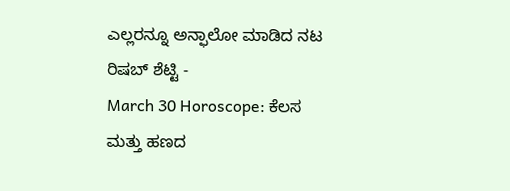ಎಲ್ಲರನ್ನೂ ಅನ್ಫಾಲೋ ಮಾಡಿದ ನಟ ರಿಷಬ್ ಶೆಟ್ಟಿ -
March 30 Horoscope: ಕೆಲಸ ಮತ್ತು ಹಣದ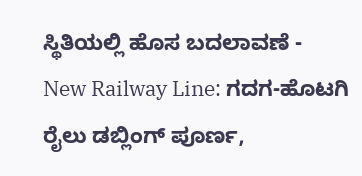ಸ್ಥಿತಿಯಲ್ಲಿ ಹೊಸ ಬದಲಾವಣೆ -
New Railway Line: ಗದಗ-ಹೊಟಗಿ ರೈಲು ಡಬ್ಲಿಂಗ್ ಪೂರ್ಣ,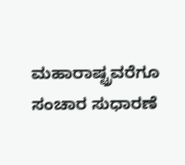ಮಹಾರಾಷ್ಟ್ರವರೆಗೂ ಸಂಚಾರ ಸುಧಾರಣೆ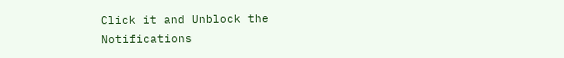Click it and Unblock the Notifications